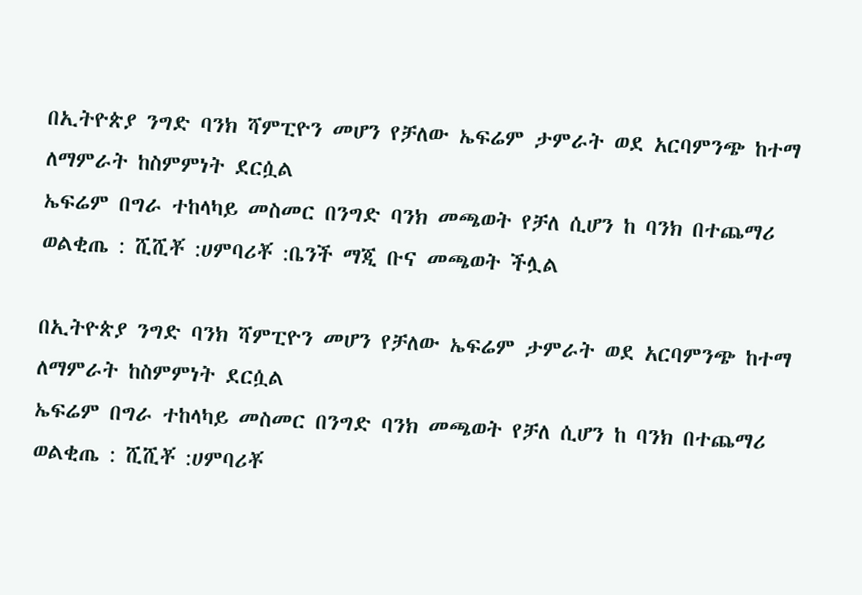በኢትዮጵያ ንግድ ባንክ ሻምፒዮን መሆን የቻለው ኤፍሬም ታምራት ወደ አርባምንጭ ከተማ ለማምራት ከስምምነት ደርሷል
ኤፍሬም በግራ ተከላካይ መስመር በንግድ ባንክ መጫወት የቻለ ሲሆን ከ ባንክ በተጨማሪ ወልቂጤ : ሺሺቾ :ሀምባሪቾ :ቤንች ማጂ ቡና መጫወት ችሏል

በኢትዮጵያ ንግድ ባንክ ሻምፒዮን መሆን የቻለው ኤፍሬም ታምራት ወደ አርባምንጭ ከተማ ለማምራት ከስምምነት ደርሷል
ኤፍሬም በግራ ተከላካይ መስመር በንግድ ባንክ መጫወት የቻለ ሲሆን ከ ባንክ በተጨማሪ ወልቂጤ : ሺሺቾ :ሀምባሪቾ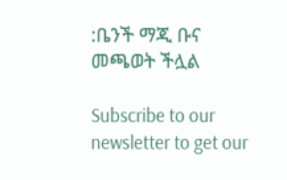:ቤንች ማጂ ቡና መጫወት ችሏል

Subscribe to our newsletter to get our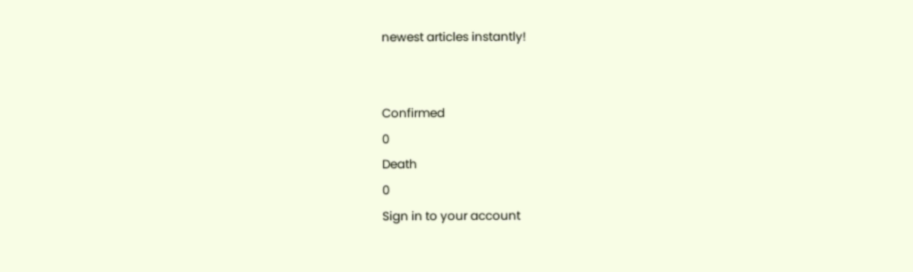newest articles instantly!


Confirmed
0
Death
0
Sign in to your account